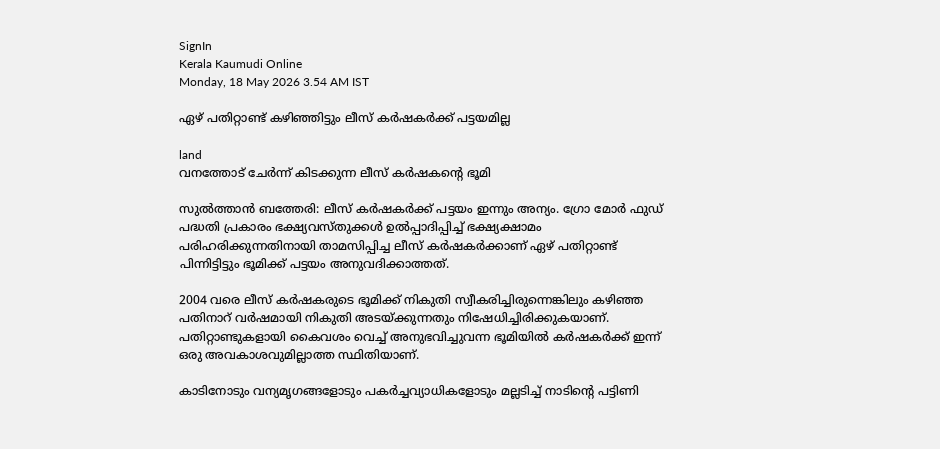SignIn
Kerala Kaumudi Online
Monday, 18 May 2026 3.54 AM IST

ഏഴ് പതിറ്റാണ്ട് കഴിഞ്ഞിട്ടും ലീസ് കർഷകർക്ക് പട്ടയമില്ല

land
വനത്തോട് ചേർന്ന് കിടക്കുന്ന ലീസ് കർഷകന്റെ ഭൂമി

സുൽത്താൻ ബത്തേരി: ലീസ് കർഷകർക്ക് പട്ടയം ഇന്നും അന്യം. ഗ്രോ മോർ ഫുഡ് പദ്ധതി പ്രകാരം ഭക്ഷ്യവസ്തുക്കൾ ഉൽപ്പാദിപ്പിച്ച് ഭക്ഷ്യക്ഷാമം പരിഹരിക്കുന്നതിനായി താമസിപ്പിച്ച ലീസ് കർഷകർക്കാണ് ഏഴ് പതിറ്റാണ്ട് പിന്നിട്ടിട്ടും ഭൂമിക്ക് പട്ടയം അനുവദിക്കാത്തത്.

2004 വരെ ലീസ് കർഷകരുടെ ഭൂമിക്ക് നികുതി സ്വീകരിച്ചിരുന്നെങ്കിലും കഴിഞ്ഞ പതിനാറ് വർഷമായി നികുതി അടയ്ക്കുന്നതും നിഷേധിച്ചിരിക്കുകയാണ്. പതിറ്റാണ്ടുകളായി കൈവശം വെച്ച് അനുഭവിച്ചുവന്ന ഭൂമിയിൽ കർഷകർക്ക് ഇന്ന് ഒരു അവകാശവുമില്ലാത്ത സ്ഥിതിയാണ്.

കാടിനോടും വന്യമൃഗങ്ങളോടും പകർച്ചവ്യാധികളോടും മല്ലടിച്ച് നാടിന്റെ പട്ടിണി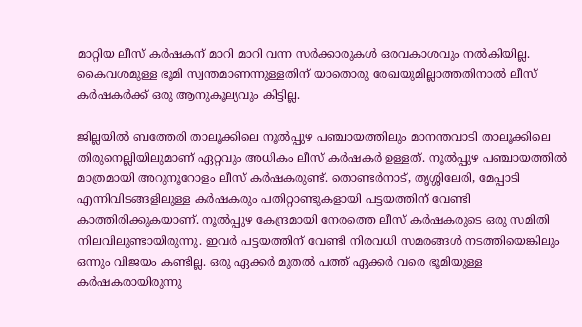മാറ്റിയ ലീസ് കർഷകന് മാറി മാറി വന്ന സർക്കാരുകൾ ഒരവകാശവും നൽകിയില്ല. കൈവശമുള്ള ഭൂമി സ്വന്തമാണന്നുള്ളതിന് യാതൊരു രേഖയുമില്ലാത്തതിനാൽ ലീസ് കർഷകർക്ക് ഒരു ആനുകൂല്യവും കിട്ടില്ല.

ജില്ലയിൽ ബത്തേരി താലൂക്കിലെ നൂൽപ്പുഴ പഞ്ചായത്തിലും മാനന്തവാടി താലൂക്കിലെ തിരുനെല്ലിയിലുമാണ് ഏറ്റവും അധികം ലീസ് കർഷകർ ഉള്ളത്. നൂൽപ്പുഴ പഞ്ചായത്തിൽ മാത്രമായി അറുനൂറോളം ലീസ് കർഷകരുണ്ട്. തൊണ്ടർനാട്, തൃശ്ശിലേരി, മേപ്പാടി എന്നിവിടങ്ങളിലുള്ള കർഷകരും പതിറ്റാണ്ടുകളായി പട്ടയത്തിന് വേണ്ടി കാത്തിരിക്കുകയാണ്. നൂൽപ്പുഴ കേന്ദ്രമായി നേരത്തെ ലീസ് കർഷകരുടെ ഒരു സമിതി നിലവിലുണ്ടായിരുന്നു. ഇവർ പട്ടയത്തിന് വേണ്ടി നിരവധി സമരങ്ങൾ നടത്തിയെങ്കിലും ഒന്നും വിജയം കണ്ടില്ല. ഒരു ഏക്കർ മുതൽ പത്ത് ഏക്കർ വരെ ഭൂമിയുള്ള കർഷകരായിരുന്നു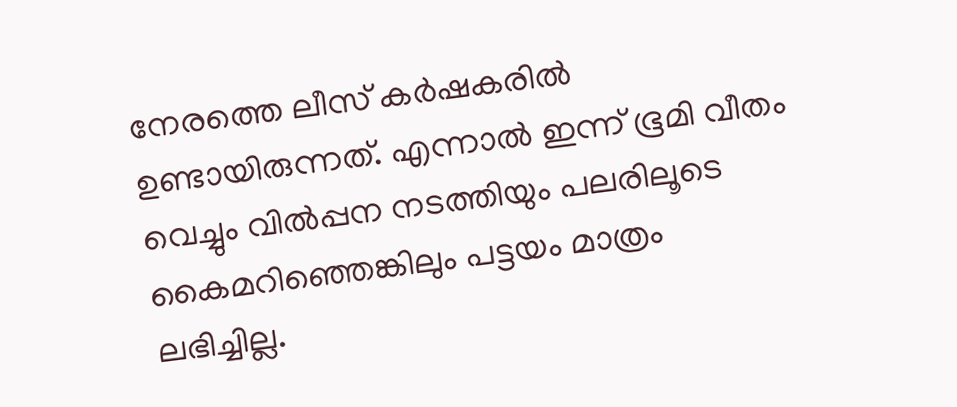നേരത്തെ ലീസ് കർഷകരിൽ ഉണ്ടായിരുന്നത്. എന്നാൽ ഇന്ന് ഭൂമി വീതം വെച്ചും വിൽപ്പന നടത്തിയും പലരിലൂടെ കൈമറിഞ്ഞെങ്കിലും പട്ടയം മാത്രം ലഭിച്ചില്ല.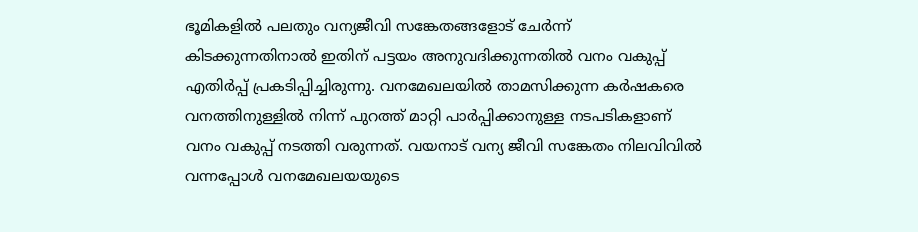ഭൂമികളിൽ പലതും വന്യജീവി സങ്കേതങ്ങളോട് ചേർന്ന് കിടക്കുന്നതിനാൽ ഇതിന് പട്ടയം അനുവദിക്കുന്നതിൽ വനം വകുപ്പ് എതിർപ്പ് പ്രകടിപ്പിച്ചിരുന്നു. വനമേഖലയിൽ താമസിക്കുന്ന കർഷകരെ വനത്തിനുള്ളിൽ നിന്ന് പുറത്ത് മാറ്റി പാർപ്പിക്കാനുള്ള നടപടികളാണ് വനം വകുപ്പ് നടത്തി വരുന്നത്. വയനാട് വന്യ ജീവി സങ്കേതം നിലവിവിൽ വന്നപ്പോൾ വനമേഖലയയുടെ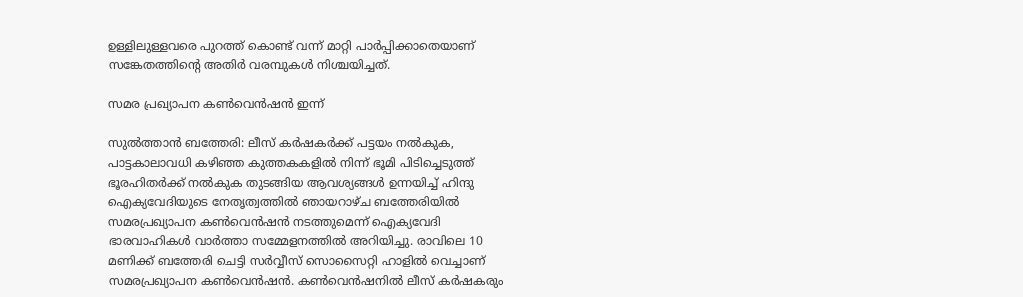ഉള്ളിലുള്ളവരെ പുറത്ത് കൊണ്ട് വന്ന് മാറ്റി പാർപ്പിക്കാതെയാണ് സങ്കേതത്തിന്റെ അതിർ വരമ്പുകൾ നിശ്ചയിച്ചത്.

സമര പ്രഖ്യാപന കൺവെൻഷൻ ഇന്ന്

സുൽത്താൻ ബത്തേരി: ലീസ് കർഷകർക്ക് പട്ടയം നൽകുക, പാട്ടകാലാവധി കഴിഞ്ഞ കുത്തകകളിൽ നിന്ന് ഭൂമി പിടിച്ചെടുത്ത് ഭൂരഹിതർക്ക് നൽകുക തുടങ്ങിയ ആവശ്യങ്ങൾ ഉന്നയിച്ച് ഹിന്ദു ഐക്യവേദിയുടെ നേതൃത്വത്തിൽ ഞായറാഴ്ച ബത്തേരിയിൽ സമരപ്രഖ്യാപന കൺവെൻഷൻ നടത്തുമെന്ന് ഐക്യവേദി ഭാരവാഹികൾ വാർത്താ സമ്മേളനത്തിൽ അറിയിച്ചു. രാവിലെ 10 മണിക്ക് ബത്തേരി ചെട്ടി സർവ്വീസ് സൊസൈറ്റി ഹാളിൽ വെച്ചാണ് സമരപ്രഖ്യാപന കൺവെൻഷൻ. കൺവെൻഷനിൽ ലീസ് കർഷകരും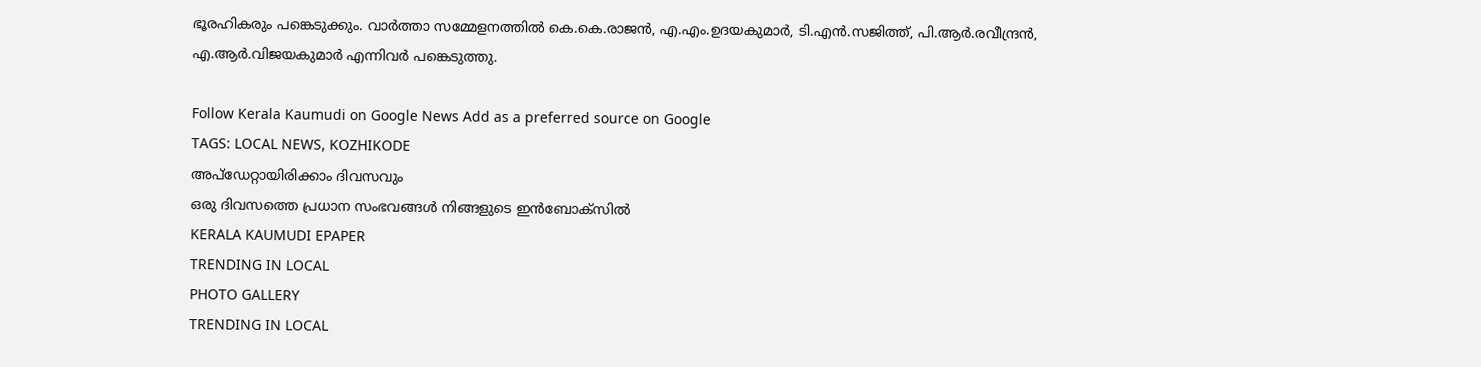ഭൂരഹികരും പങ്കെടുക്കും. വാർത്താ സമ്മേളനത്തിൽ കെ.കെ.രാജൻ, എ.എം.ഉദയകുമാർ, ടി.എൻ.സജിത്ത്, പി.ആർ.രവീന്ദ്രൻ, എ.ആർ.വിജയകുമാർ എന്നിവർ പങ്കെടുത്തു.

Follow Kerala Kaumudi on Google News Add as a preferred source on Google
TAGS: LOCAL NEWS, KOZHIKODE
അപ്ഡേറ്റായിരിക്കാം ദിവസവും
ഒരു ദിവസത്തെ പ്രധാന സംഭവങ്ങൾ നിങ്ങളുടെ ഇൻബോക്സിൽ
KERALA KAUMUDI EPAPER
TRENDING IN LOCAL
PHOTO GALLERY
TRENDING IN LOCAL